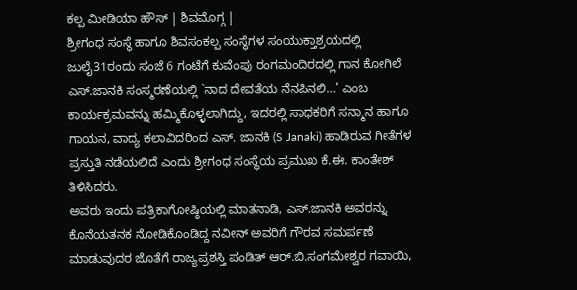ಕಲ್ಪ ಮೀಡಿಯಾ ಹೌಸ್ | ಶಿವಮೊಗ್ಗ |
ಶ್ರೀಗಂಧ ಸಂಸ್ಥೆ ಹಾಗೂ ಶಿವಸಂಕಲ್ಪ ಸಂಸ್ಥೆಗಳ ಸಂಯುಕ್ತಾಶ್ರಯದಲ್ಲಿ ಜುಲೈ31ರಂದು ಸಂಜೆ 6 ಗಂಟೆಗೆ ಕುವೆಂಪು ರಂಗಮಂದಿರದಲ್ಲಿ ಗಾನ ಕೋಗಿಲೆ ಎಸ್.ಜಾನಕಿ ಸಂಸ್ಮರಣೆಯಲ್ಲಿ `ನಾದ ದೇವತೆಯ ನೆನಪಿನಲಿ…’ ಎಂಬ ಕಾರ್ಯಕ್ರಮವನ್ನು ಹಮ್ಮಿಕೊಳ್ಳಲಾಗಿದ್ದು, ಇದರಲ್ಲಿ ಸಾಧಕರಿಗೆ ಸನ್ಮಾನ ಹಾಗೂ ಗಾಯನ, ವಾದ್ಯ ಕಲಾವಿದರಿಂದ ಎಸ್. ಜಾನಕಿ (S Janaki) ಹಾಡಿರುವ ಗೀತೆಗಳ ಪ್ರಸ್ತುತಿ ನಡೆಯಲಿದೆ ಎಂದು ಶ್ರೀಗಂಧ ಸಂಸ್ಥೆಯ ಪ್ರಮುಖ ಕೆ.ಈ. ಕಾಂತೇಶ್ ತಿಳಿಸಿದರು.
ಅವರು ಇಂದು ಪತ್ರಿಕಾಗೋಷ್ಠಿಯಲ್ಲಿ ಮಾತನಾಡಿ, ಎಸ್.ಜಾನಕಿ ಅವರನ್ನು ಕೊನೆಯತನಕ ನೋಡಿಕೊಂಡಿದ್ದ ನವೀನ್ ಅವರಿಗೆ ಗೌರವ ಸಮರ್ಪಣೆ ಮಾಡುವುದರ ಜೊತೆಗೆ ರಾಜ್ಯಪ್ರಶಸ್ತಿ ಪಂಡಿತ್ ಆರ್.ಬಿ.ಸಂಗಮೇಶ್ವರ ಗವಾಯಿ,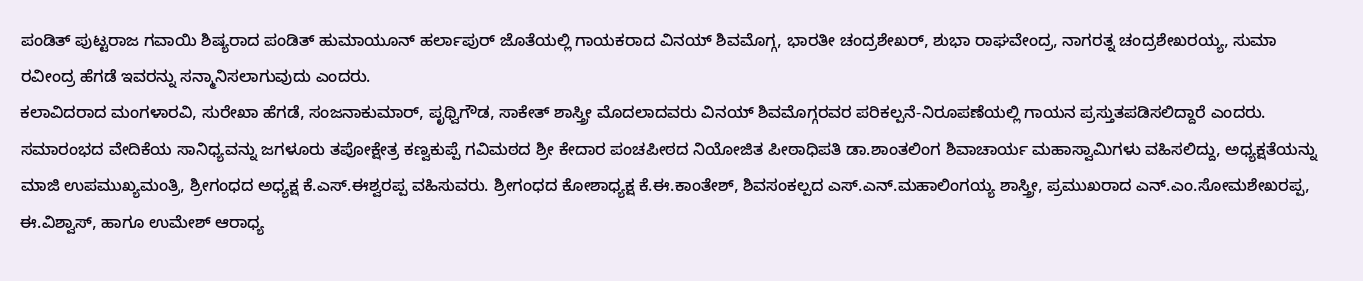ಪಂಡಿತ್ ಪುಟ್ಟರಾಜ ಗವಾಯಿ ಶಿಷ್ಯರಾದ ಪಂಡಿತ್ ಹುಮಾಯೂನ್ ಹರ್ಲಾಪುರ್ ಜೊತೆಯಲ್ಲಿ ಗಾಯಕರಾದ ವಿನಯ್ ಶಿವಮೊಗ್ಗ, ಭಾರತೀ ಚಂದ್ರಶೇಖರ್, ಶುಭಾ ರಾಘವೇಂದ್ರ, ನಾಗರತ್ನ ಚಂದ್ರಶೇಖರಯ್ಯ, ಸುಮಾ ರವೀಂದ್ರ ಹೆಗಡೆ ಇವರನ್ನು ಸನ್ಮಾನಿಸಲಾಗುವುದು ಎಂದರು.
ಕಲಾವಿದರಾದ ಮಂಗಳಾರವಿ, ಸುರೇಖಾ ಹೆಗಡೆ, ಸಂಜನಾಕುಮಾರ್, ಪೃಥ್ವಿಗೌಡ, ಸಾಕೇತ್ ಶಾಸ್ತ್ರೀ ಮೊದಲಾದವರು ವಿನಯ್ ಶಿವಮೊಗ್ಗರವರ ಪರಿಕಲ್ಪನೆ-ನಿರೂಪಣೆಯಲ್ಲಿ ಗಾಯನ ಪ್ರಸ್ತುತಪಡಿಸಲಿದ್ದಾರೆ ಎಂದರು.
ಸಮಾರಂಭದ ವೇದಿಕೆಯ ಸಾನಿಧ್ಯವನ್ನು ಜಗಳೂರು ತಪೋಕ್ಷೇತ್ರ ಕಣ್ವಕುಪ್ಪೆ ಗವಿಮಠದ ಶ್ರೀ ಕೇದಾರ ಪಂಚಪೀಠದ ನಿಯೋಜಿತ ಪೀಠಾಧಿಪತಿ ಡಾ.ಶಾಂತಲಿಂಗ ಶಿವಾಚಾರ್ಯ ಮಹಾಸ್ವಾಮಿಗಳು ವಹಿಸಲಿದ್ದು, ಅಧ್ಯಕ್ಷತೆಯನ್ನು ಮಾಜಿ ಉಪಮುಖ್ಯಮಂತ್ರಿ, ಶ್ರೀಗಂಧದ ಅಧ್ಯಕ್ಷ ಕೆ.ಎಸ್.ಈಶ್ವರಪ್ಪ ವಹಿಸುವರು. ಶ್ರೀಗಂಧದ ಕೋಶಾಧ್ಯಕ್ಷ ಕೆ.ಈ.ಕಾಂತೇಶ್, ಶಿವಸಂಕಲ್ಪದ ಎಸ್.ಎನ್.ಮಹಾಲಿಂಗಯ್ಯ ಶಾಸ್ತ್ರೀ, ಪ್ರಮುಖರಾದ ಎನ್.ಎಂ.ಸೋಮಶೇಖರಪ್ಪ, ಈ.ವಿಶ್ವಾಸ್, ಹಾಗೂ ಉಮೇಶ್ ಆರಾಧ್ಯ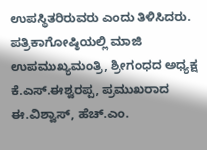ಉಪಸ್ಥಿತರಿರುವರು ಎಂದು ತಿಳಿಸಿದರು.
ಪತ್ರಿಕಾಗೋಷ್ಠಿಯಲ್ಲಿ ಮಾಜಿ ಉಪಮುಖ್ಯಮಂತ್ರಿ, ಶ್ರೀಗಂಧದ ಅಧ್ಯಕ್ಷ ಕೆ.ಎಸ್.ಈಶ್ವರಪ್ಪ, ಪ್ರಮುಖರಾದ ಈ.ವಿಶ್ವಾಸ್, ಹೆಚ್.ಎಂ.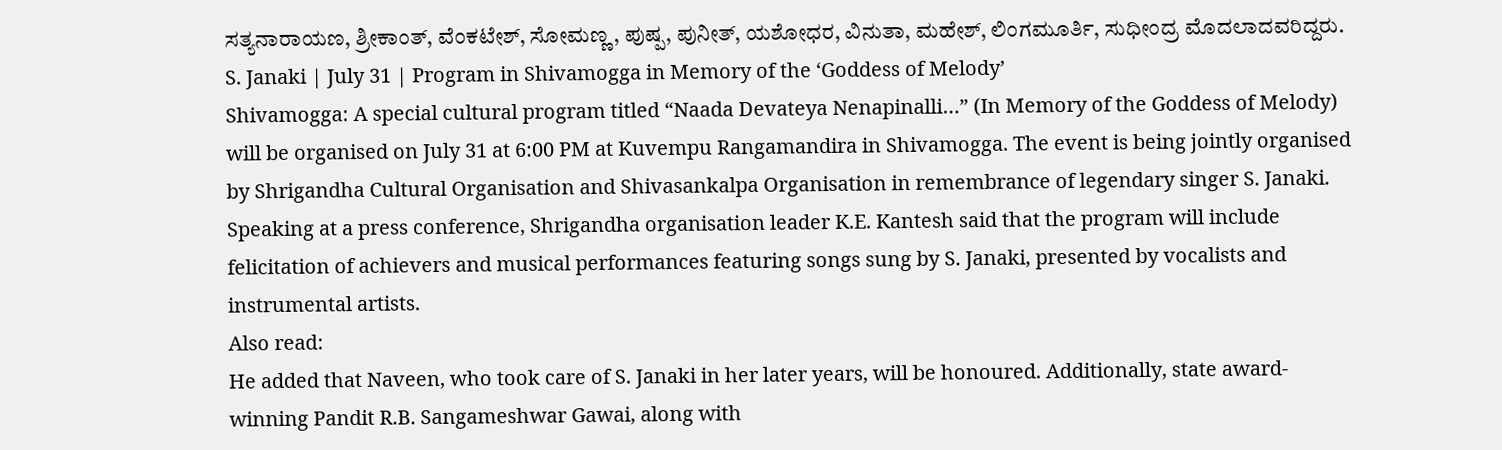ಸತ್ಯನಾರಾಯಣ, ಶ್ರೀಕಾಂತ್, ವೆಂಕಟೇಶ್, ಸೋಮಣ್ಣ, ಪುಷ್ಪ, ಪುನೀತ್, ಯಶೋಧರ, ವಿನುತಾ, ಮಹೇಶ್, ಲಿಂಗಮೂರ್ತಿ, ಸುಧೀಂದ್ರ ಮೊದಲಾದವರಿದ್ದರು.
S. Janaki | July 31 | Program in Shivamogga in Memory of the ‘Goddess of Melody’
Shivamogga: A special cultural program titled “Naada Devateya Nenapinalli…” (In Memory of the Goddess of Melody) will be organised on July 31 at 6:00 PM at Kuvempu Rangamandira in Shivamogga. The event is being jointly organised by Shrigandha Cultural Organisation and Shivasankalpa Organisation in remembrance of legendary singer S. Janaki.
Speaking at a press conference, Shrigandha organisation leader K.E. Kantesh said that the program will include felicitation of achievers and musical performances featuring songs sung by S. Janaki, presented by vocalists and instrumental artists.
Also read:
He added that Naveen, who took care of S. Janaki in her later years, will be honoured. Additionally, state award-winning Pandit R.B. Sangameshwar Gawai, along with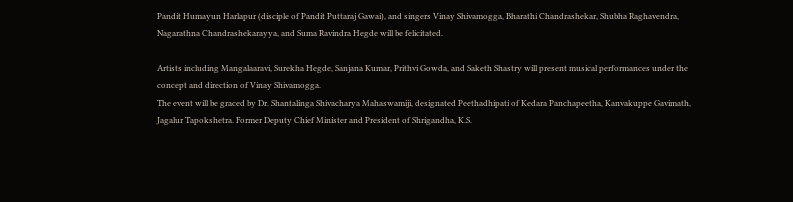Pandit Humayun Harlapur (disciple of Pandit Puttaraj Gawai), and singers Vinay Shivamogga, Bharathi Chandrashekar, Shubha Raghavendra, Nagarathna Chandrashekarayya, and Suma Ravindra Hegde will be felicitated.

Artists including Mangalaaravi, Surekha Hegde, Sanjana Kumar, Prithvi Gowda, and Saketh Shastry will present musical performances under the concept and direction of Vinay Shivamogga.
The event will be graced by Dr. Shantalinga Shivacharya Mahaswamiji, designated Peethadhipati of Kedara Panchapeetha, Kanvakuppe Gavimath, Jagalur Tapokshetra. Former Deputy Chief Minister and President of Shrigandha, K.S.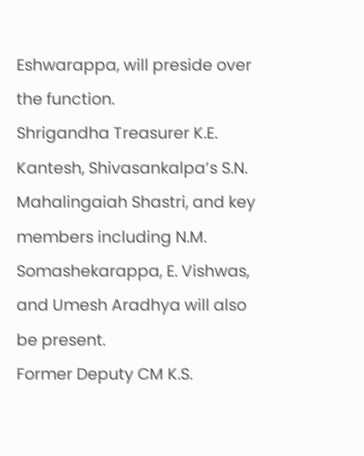Eshwarappa, will preside over the function.
Shrigandha Treasurer K.E. Kantesh, Shivasankalpa’s S.N. Mahalingaiah Shastri, and key members including N.M. Somashekarappa, E. Vishwas, and Umesh Aradhya will also be present.
Former Deputy CM K.S.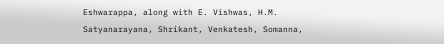Eshwarappa, along with E. Vishwas, H.M. Satyanarayana, Shrikant, Venkatesh, Somanna,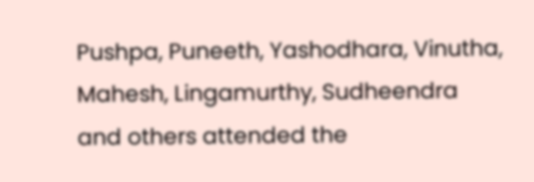Pushpa, Puneeth, Yashodhara, Vinutha, Mahesh, Lingamurthy, Sudheendra and others attended the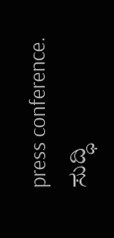press conference.
ಸುದ್ಧಿ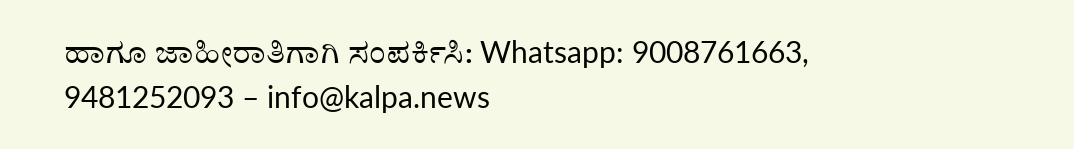ಹಾಗೂ ಜಾಹೀರಾತಿಗಾಗಿ ಸಂಪರ್ಕಿಸಿ: Whatsapp: 9008761663, 9481252093 – info@kalpa.news